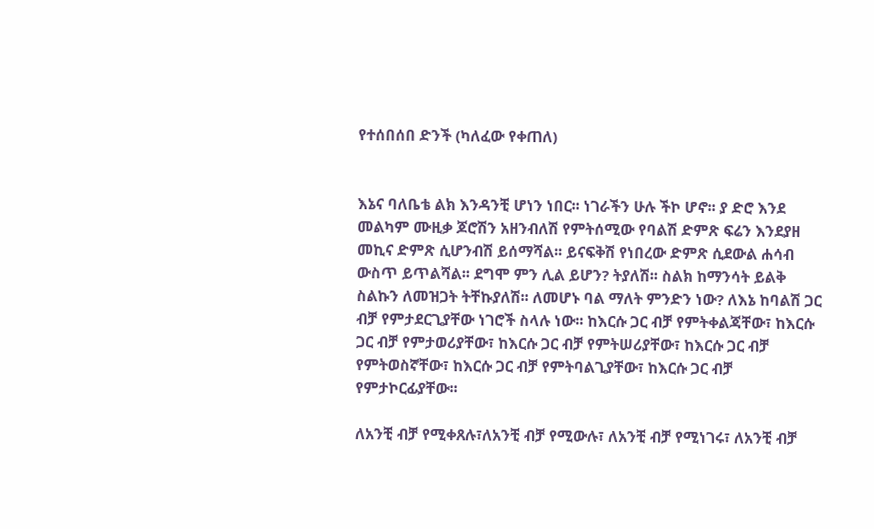የተሰበሰበ ድንች (ካለፈው የቀጠለ)


እኔና ባለቤቴ ልክ እንዳንቺ ሆነን ነበር፡፡ ነገራችን ሁሉ ችኮ ሆኖ፡፡ ያ ድሮ እንደ መልካም ሙዚቃ ጆሮሽን አዘንብለሽ የምትሰሚው የባልሽ ድምጽ ፍሬን እንደያዘ መኪና ድምጽ ሲሆንብሽ ይሰማሻል፡፡ ይናፍቅሽ የነበረው ድምጽ ሲደውል ሐሳብ ውስጥ ይጥልሻል፡፡ ደግሞ ምን ሊል ይሆን? ትያለሽ፡፡ ስልክ ከማንሳት ይልቅ ስልኩን ለመዝጋት ትቸኩያለሽ፡፡ ለመሆኑ ባል ማለት ምንድን ነው? ለእኔ ከባልሽ ጋር ብቻ የምታደርጊያቸው ነገሮች ስላሉ ነው፡፡ ከእርሱ ጋር ብቻ የምትቀልጃቸው፣ ከእርሱ ጋር ብቻ የምታወሪያቸው፣ ከእርሱ ጋር ብቻ የምትሠሪያቸው፣ ከእርሱ ጋር ብቻ የምትወስኛቸው፣ ከእርሱ ጋር ብቻ የምትባልጊያቸው፣ ከእርሱ ጋር ብቻ የምታኮርፊያቸው፡፡

ለአንቺ ብቻ የሚቀጸሉ፣ለአንቺ ብቻ የሚውሉ፣ ለአንቺ ብቻ የሚነገሩ፣ ለአንቺ ብቻ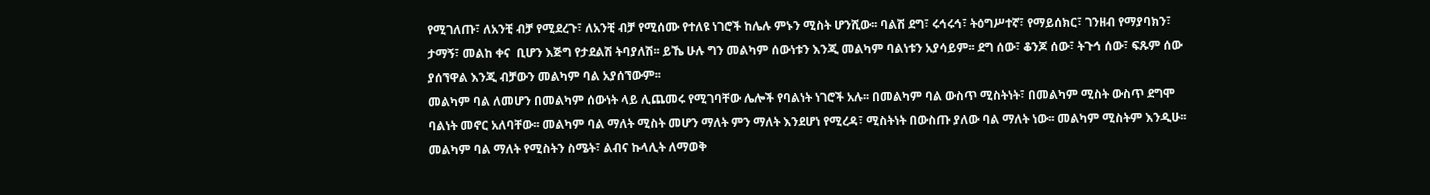የሚገለጡ፣ ለአንቺ ብቻ የሚደረጉ፣ ለአንቺ ብቻ የሚሰሙ የተለዩ ነገሮች ከሌሉ ምኑን ሚስት ሆንሺው፡፡ ባልሽ ደግ፣ ሩኅሩኅ፣ ትዕግሥተኛ፣ የማይሰክር፣ ገንዘብ የማያባክን፣ ታማኝ፣ መልከ ቀና  ቢሆን እጅግ የታደልሽ ትባያለሽ፡፡ ይኼ ሁሉ ግን መልካም ሰውነቱን እንጂ መልካም ባልነቱን አያሳይም፡፡ ደግ ሰው፣ ቆንጆ ሰው፣ ትጉኅ ሰው፣ ፍጹም ሰው ያሰኘዋል እንጂ ብቻውን መልካም ባል አያሰኘውም፡፡
መልካም ባል ለመሆን በመልካም ሰውነት ላይ ሊጨመሩ የሚገባቸው ሌሎች የባልነት ነገሮች አሉ፡፡ በመልካም ባል ውስጥ ሚስትነት፣ በመልካም ሚስት ውስጥ ደግሞ ባልነት መኖር አለባቸው፡፡ መልካም ባል ማለት ሚስት መሆን ማለት ምን ማለት እንደሆነ የሚረዳ፣ ሚስትነት በውስጡ ያለው ባል ማለት ነው፡፡ መልካም ሚስትም እንዲሁ፡፡ መልካም ባል ማለት የሚስትን ስሜት፣ ልብና ኩላሊት ለማወቅ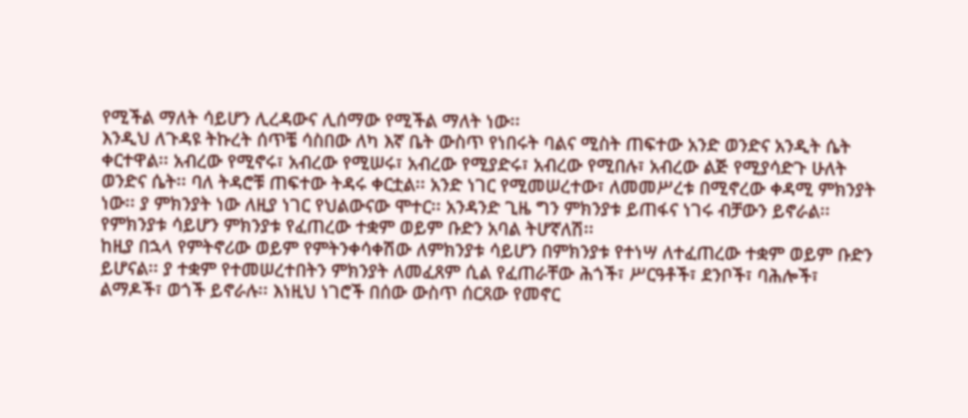የሚችል ማለት ሳይሆን ሊረዳውና ሊሰማው የሚችል ማለት ነው፡፡
እንዲህ ለጉዳዩ ትኩረት ሰጥቼ ሳስበው ለካ እኛ ቤት ውስጥ የነበሩት ባልና ሚስት ጠፍተው አንድ ወንድና አንዲት ሴት ቀርተዋል፡፡ አብረው የሚኖሩ፣ አብረው የሚሠሩ፣ አብረው የሚያድሩ፣ አብረው የሚበሉ፣ አብረው ልጅ የሚያሳድጉ ሁለት ወንድና ሴት፡፡ ባለ ትዳሮቹ ጠፍተው ትዳሩ ቀርቷል፡፡ አንድ ነገር የሚመሠረተው፣ ለመመሥረቱ በሚኖረው ቀዳሚ ምክንያት ነው፡፡ ያ ምክንያት ነው ለዚያ ነገር የህልውናው ሞተር፡፡ አንዳንድ ጊዜ ግን ምክንያቱ ይጠፋና ነገሩ ብቻውን ይኖራል፡፡ የምክንያቱ ሳይሆን ምክንያቱ የፈጠረው ተቋም ወይም ቡድን አባል ትሆኛለሽ፡፡
ከዚያ በኋላ የምትኖሪው ወይም የምትንቀሳቀሽው ለምክንያቱ ሳይሆን በምክንያቱ የተነሣ ለተፈጠረው ተቋም ወይም ቡድን ይሆናል፡፡ ያ ተቋም የተመሠረተበትን ምክንያት ለመፈጸም ሲል የፈጠራቸው ሕጎች፣ ሥርዓቶች፣ ደንቦች፣ ባሕሎች፣ ልማዶች፣ ወጎች ይኖራሉ፡፡ እነዚህ ነገሮች በሰው ውስጥ ሰርጸው የመኖር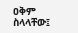ዐቅም ስላላቸው፤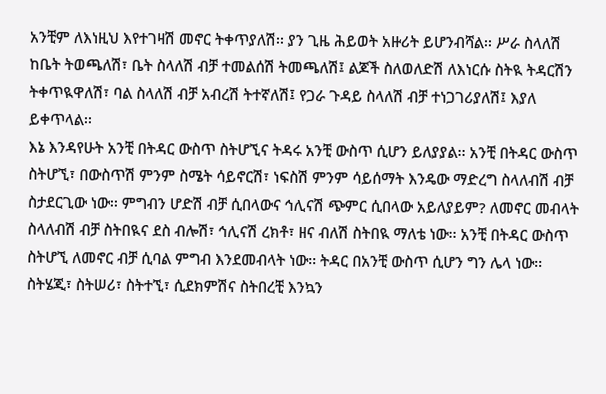አንቺም ለእነዚህ እየተገዛሽ መኖር ትቀጥያለሽ፡፡ ያን ጊዜ ሕይወት አዙሪት ይሆንብሻል፡፡ ሥራ ስላለሽ ከቤት ትወጫለሽ፣ ቤት ስላለሽ ብቻ ተመልሰሽ ትመጫለሽ፤ ልጆች ስለወለድሽ ለእነርሱ ስትዪ ትዳርሽን ትቀጥዪዋለሽ፣ ባል ስላለሽ ብቻ አብረሽ ትተኛለሽ፤ የጋራ ጉዳይ ስላለሽ ብቻ ተነጋገሪያለሽ፤ እያለ ይቀጥላል፡፡
እኔ እንዳየሁት አንቺ በትዳር ውስጥ ስትሆኚና ትዳሩ አንቺ ውስጥ ሲሆን ይለያያል፡፡ አንቺ በትዳር ውስጥ ስትሆኚ፣ በውስጥሽ ምንም ስሜት ሳይኖርሽ፣ ነፍስሽ ምንም ሳይሰማት እንዴው ማድረግ ስላለብሽ ብቻ ስታደርጊው ነው፡፡ ምግብን ሆድሽ ብቻ ሲበላውና ኅሊናሽ ጭምር ሲበላው አይለያይም? ለመኖር መብላት ስላለብሽ ብቻ ስትበዪና ደስ ብሎሽ፣ ኅሊናሽ ረክቶ፣ ዘና ብለሽ ስትበዪ ማለቴ ነው፡፡ አንቺ በትዳር ውስጥ ስትሆኚ ለመኖር ብቻ ሲባል ምግብ እንደመብላት ነው፡፡ ትዳር በአንቺ ውስጥ ሲሆን ግን ሌላ ነው፡፡ ስትሄጂ፣ ስትሠሪ፣ ስትተኚ፣ ሲደክምሽና ስትበረቺ እንኳን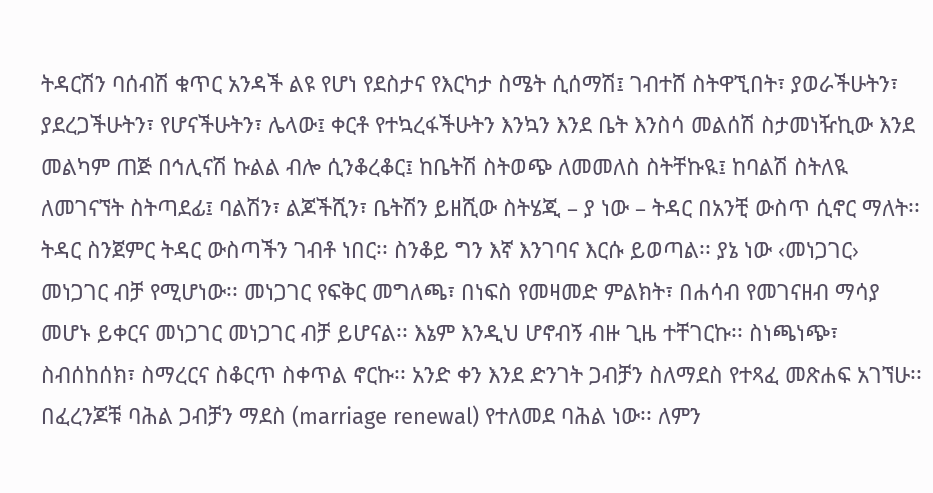ትዳርሽን ባሰብሽ ቁጥር አንዳች ልዩ የሆነ የደስታና የእርካታ ስሜት ሲሰማሽ፤ ገብተሸ ስትዋኚበት፣ ያወራችሁትን፣ ያደረጋችሁትን፣ የሆናችሁትን፣ ሌላው፤ ቀርቶ የተኳረፋችሁትን እንኳን እንደ ቤት እንስሳ መልሰሽ ስታመነዥኪው እንደ መልካም ጠጅ በኅሊናሽ ኩልል ብሎ ሲንቆረቆር፤ ከቤትሽ ስትወጭ ለመመለስ ስትቸኩዪ፤ ከባልሽ ስትለዪ ለመገናኘት ስትጣደፊ፤ ባልሽን፣ ልጆችሺን፣ ቤትሽን ይዘሺው ስትሄጂ – ያ ነው – ትዳር በአንቺ ውስጥ ሲኖር ማለት፡፡
ትዳር ስንጀምር ትዳር ውስጣችን ገብቶ ነበር፡፡ ስንቆይ ግን እኛ እንገባና እርሱ ይወጣል፡፡ ያኔ ነው ‹መነጋገር› መነጋገር ብቻ የሚሆነው፡፡ መነጋገር የፍቅር መግለጫ፣ በነፍስ የመዛመድ ምልክት፣ በሐሳብ የመገናዘብ ማሳያ መሆኑ ይቀርና መነጋገር መነጋገር ብቻ ይሆናል፡፡ እኔም እንዲህ ሆኖብኝ ብዙ ጊዜ ተቸገርኩ፡፡ ስነጫነጭ፣ ስብሰከሰክ፣ ስማረርና ስቆርጥ ስቀጥል ኖርኩ፡፡ አንድ ቀን እንደ ድንገት ጋብቻን ስለማደስ የተጻፈ መጽሐፍ አገኘሁ፡፡ በፈረንጆቹ ባሕል ጋብቻን ማደስ (marriage renewal) የተለመደ ባሕል ነው፡፡ ለምን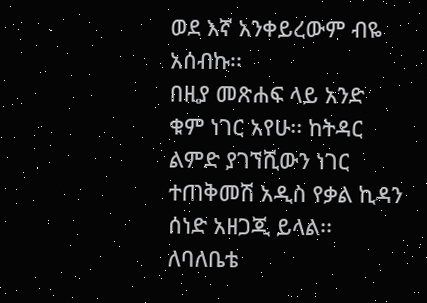ወደ እኛ አንቀይረውም ብዬ አሰብኩ፡፡
በዚያ መጽሐፍ ላይ አንድ ቁም ነገር አየሁ፡፡ ከትዳር ልምድ ያገኘሺውን ነገር ተጠቅመሽ አዲስ የቃል ኪዳን ሰነድ አዘጋጂ ይላል፡፡ ለባለቤቴ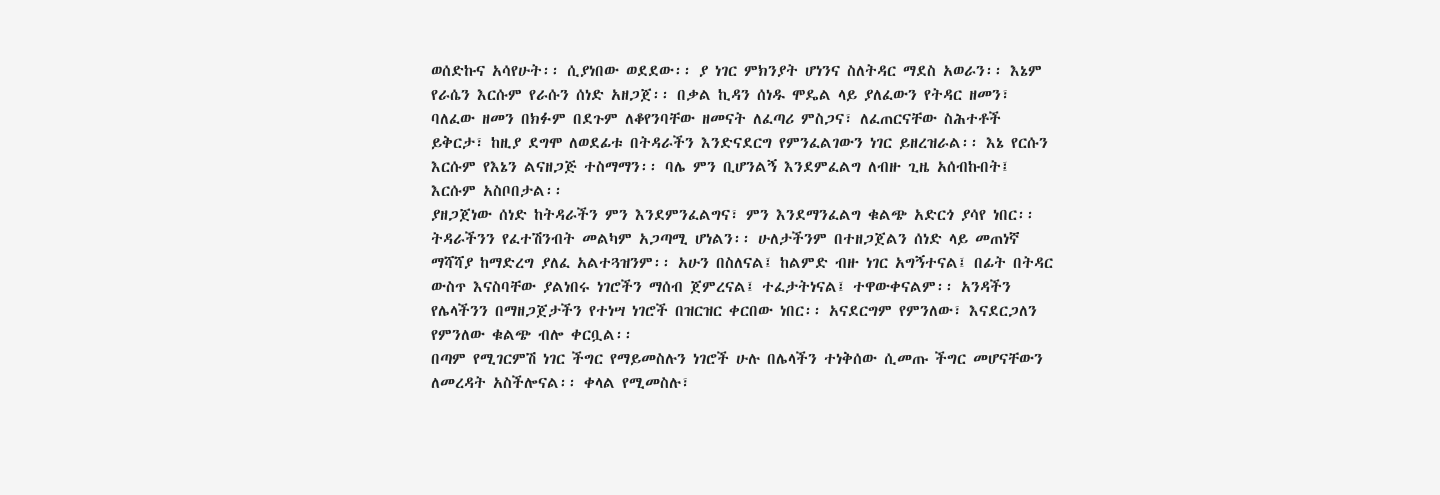ወሰድኩና አሳየሁት፡፡ ሲያነበው ወደደው፡፡ ያ ነገር ምክንያት ሆነንና ስለትዳር ማደስ አወራን፡፡ እኔም የራሴን እርሱም የራሱን ሰነድ አዘጋጀ፡፡ በቃል ኪዳን ሰነዱ ሞዴል ላይ ያለፈውን የትዳር ዘመን፣ ባለፈው ዘመን በክፉም በደጉም ለቆየንባቸው ዘመናት ለፈጣሪ ምስጋና፣ ለፈጠርናቸው ስሕተቶች ይቅርታ፣ ከዚያ ደግሞ ለወደፊቱ በትዳራችን እንድናደርግ የምንፈልገውን ነገር ይዘረዝራል፡፡ እኔ የርሱን እርሱም የእኔን ልናዘጋጅ ተስማማን፡፡ ባሌ ምን ቢሆንልኝ እንደምፈልግ ለብዙ ጊዜ አሰብኩበት፤ እርሱም አስቦበታል፡፡
ያዘጋጀነው ሰነድ ከትዳራችን ምን እንደምንፈልግና፣ ምን እንደማንፈልግ ቁልጭ አድርጎ ያሳየ ነበር፡፡ ትዳራችንን የፈተሽንብት መልካም አጋጣሚ ሆነልን፡፡ ሁለታችንም በተዘጋጀልን ሰነድ ላይ መጠነኛ ማሻሻያ ከማድረግ ያለፈ አልተጓዝንም፡፡ አሁን በስለናል፤ ከልምድ ብዙ ነገር አግኝተናል፤ በፊት በትዳር ውስጥ እናስባቸው ያልነበሩ ነገሮችን ማሰብ ጀምረናል፤ ተፈታትነናል፤ ተዋውቀናልም፡፡ አንዳችን የሌላችንን በማዘጋጀታችን የተነሣ ነገሮች በዝርዝር ቀርበው ነበር፡፡ አናደርግም የምንለው፣ እናደርጋለን የምንለው ቁልጭ ብሎ ቀርቧል፡፡
በጣም የሚገርምሽ ነገር ችግር የማይመስሉን ነገሮች ሁሉ በሌላችን ተነቅሰው ሲመጡ ችግር መሆናቸውን ለመረዳት አስችሎናል፡፡ ቀላል የሚመስሉ፣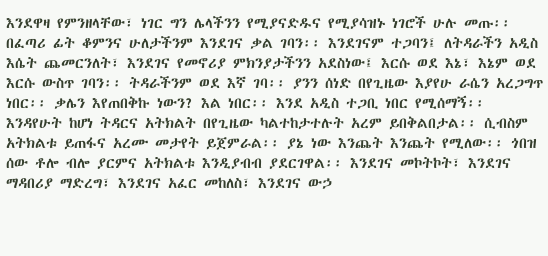እንደዋዛ የምንዘላቸው፣ ነገር ግን ሌላችንን የሚያናድዱና የሚያሳዝኑ ነገሮች ሁሉ መጡ፡፡  በፈጣሪ ፊት ቆምንና ሁለታችንም እንደገና ቃል ገባን፡፡ እንደገናም ተጋባን፤ ለትዳራችን አዲስ እሴት ጨመርንለት፣ እንደገና የመኖሪያ ምክንያታችንን አደስነው፤ እርሱ ወደ እኔ፣ እኔም ወደ እርሱ ውስጥ ገባን፡፡ ትዳራችንም ወደ እኛ ገባ፡፡ ያንን ሰነድ በየጊዜው እያየሁ ራሴን አረጋግጥ ነበር፡፡ ቃሌን እየጠበቅኩ ነውን? እል ነበር፡፡ እንደ አዲስ ተጋቢ ነበር የሚሰማኝ፡፡
እንዳየሁት ከሆነ ትዳርና አትክልት በየጊዜው ካልተከታተሉት አረም ይበቅልበታል፡፡ ሲብስም አትክልቱ ይጠፋና አረሙ መታየት ይጀምራል፡፡ ያኔ ነው እንጨት እንጨት የሚለው፡፡ ጎበዝ ሰው ቶሎ ብሎ ያርምና አትክልቱ እንዲያብብ ያደርገዋል፡፡ እንደገና መኮትኮት፣ እንደገና ማዳበሪያ ማድረግ፣ እንደገና አፈር መከለስ፣ እንደገና ውኃ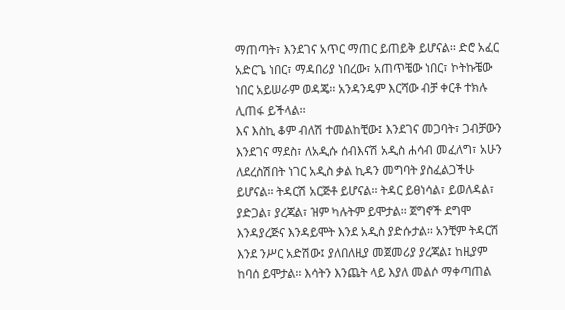ማጠጣት፣ እንደገና አጥር ማጠር ይጠይቅ ይሆናል፡፡ ድሮ አፈር አድርጌ ነበር፣ ማዳበሪያ ነበረው፣ አጠጥቼው ነበር፣ ኮትኩቼው ነበር አይሠራም ወዳጄ፡፡ አንዳንዴም እርሻው ብቻ ቀርቶ ተክሉ ሊጠፋ ይችላል፡፡
እና እስኪ ቆም ብለሽ ተመልከቺው፤ እንደገና መጋባት፣ ጋብቻውን እንደገና ማደስ፣ ለአዲሱ ሰብእናሽ አዲስ ሐሳብ መፈለግ፣ አሁን ለደረስሽበት ነገር አዲስ ቃል ኪዳን መግባት ያስፈልጋችሁ ይሆናል፡፡ ትዳርሽ አርጅቶ ይሆናል፡፡ ትዳር ይፀነሳል፣ ይወለዳል፣ ያድጋል፣ ያረጃል፣ ዝም ካሉትም ይሞታል፡፡ ጀግኖች ደግሞ እንዳያረጅና እንዳይሞት እንደ አዲስ ያድሱታል፡፡ አንቺም ትዳርሽ እንደ ንሥር አድሽው፤ ያለበለዚያ መጀመሪያ ያረጃል፤ ከዚያም ከባሰ ይሞታል፡፡ እሳትን እንጨት ላይ እያለ መልሶ ማቀጣጠል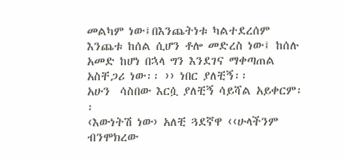መልካም ነው፤በእንጨትነቱ ካልተደረሰም እንጨቱ ከሰል ሲሆን ቶሎ መድረስ ነው፤ ከሰሉ አመድ ከሆነ በኋላ ግን እንደገና ማቀጣጠል አስቸጋሪ ነው፡፡ ›› ነበር ያለቺኝ፡፡
አሁን  ሳስበው እርሷ ያለቺኝ ሳይሻል አይቀርም፡፡
‹እውነትሽ ነው› አለቺ ጓደኛዋ ‹‹ሁላችንም ብንሞክረው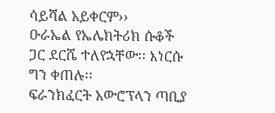ሳይሻል አይቀርም››
ዑራኤል የኤሌክትሪክ ሱቆች ጋር ደርሼ ተለየኋቸው፡፡ እነርሱ ግን ቀጠሉ፡፡
ፍራንክፈርት አውሮፕላን ጣቢያ